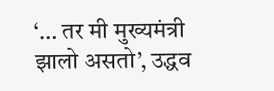‘… तर मी मुख्यमंत्री झालो असतो’, उद्धव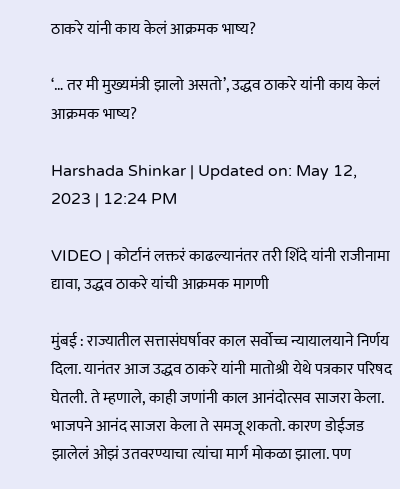ठाकरे यांनी काय केलं आक्रमक भाष्य?

‘… तर मी मुख्यमंत्री झालो असतो’, उद्धव ठाकरे यांनी काय केलं आक्रमक भाष्य?

Harshada Shinkar | Updated on: May 12, 2023 | 12:24 PM

VIDEO | कोर्टानं लक्तरं काढल्यानंतर तरी शिंदे यांनी राजीनामा द्यावा, उद्धव ठाकरे यांची आक्रमक मागणी

मुंबई : राज्यातील सत्तासंघर्षावर काल सर्वोच्च न्यायालयाने निर्णय दिला. यानंतर आज उद्धव ठाकरे यांनी मातोश्री येथे पत्रकार परिषद घेतली. ते म्हणाले, काही जणांनी काल आनंदोत्सव साजरा केला. भाजपने आनंद साजरा केला ते समजू शकतो. कारण डोईजड झालेलं ओझं उतवरण्याचा त्यांचा मार्ग मोकळा झाला. पण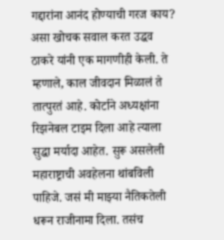गद्दारांना आनंद होण्याची गरज काय? असा खोचक सवाल करत उद्धव ठाकरे यांनी एक मागणीही केली. ते म्हणाले, काल जीवदान मिळालं ते तात्पुरतं आहे. कोर्टाने अध्यक्षांना रिझनेबल टाइम दिला आहे त्याला सुद्धा मर्यादा आहेत. सुरू असलेली महाराष्ट्राची अवहेलना थांबविली पाहिजे. जसं मी माझ्या नैतिकतेली धरून राजीनामा दिला. तसंच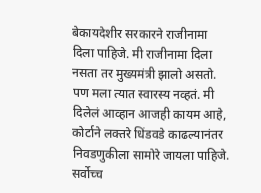बेकायदेशीर सरकारने राजीनामा दिला पाहिजे. मी राजीनामा दिला नसता तर मुख्यमंत्री झालो असतो. पण मला त्यात स्वारस्य नव्हतं. मी दिलेलं आव्हान आजही कायम आहे, कोर्टाने लक्तरे धिंडवडे काढल्यानंतर निवडणुकीला सामोरे जायला पाहिजे. सर्वोच्च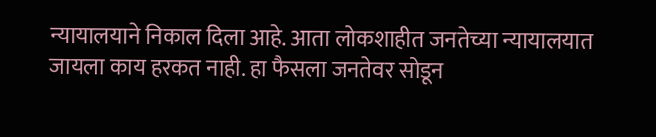न्यायालयाने निकाल दिला आहे. आता लोकशाहीत जनतेच्या न्यायालयात जायला काय हरकत नाही. हा फैसला जनतेवर सोडून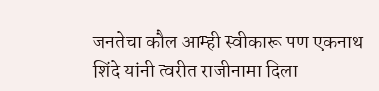जनतेचा कौल आम्ही स्वीकारू पण एकनाथ शिंदे यांनी त्वरीत राजीनामा दिला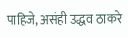पाहिजे, असंही उद्धव ठाकरे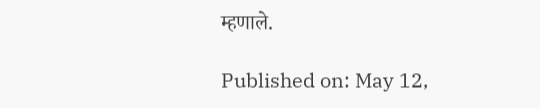म्हणाले.

Published on: May 12,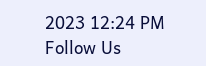2023 12:24 PM
Follow Us